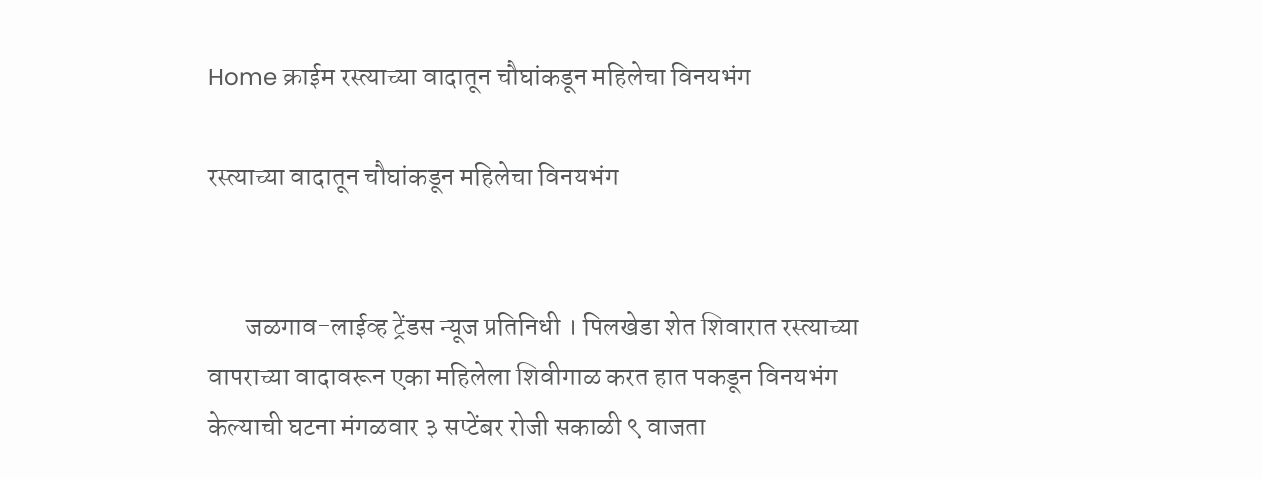Home क्राईम रस्त्याच्या वादातून चौघांकडून महिलेचा विनयभंग

रस्त्याच्या वादातून चौघांकडून महिलेचा विनयभंग


       जळगाव-लाईव्ह ट्रेंडस न्यूज प्रतिनिधी । पिलखेडा शेत शिवारात रस्त्याच्या वापराच्या वादावरून एका महिलेला शिवीगाळ करत हात पकडून विनयभंग केल्याची घटना मंगळवार ३ सप्टेंबर रोजी सकाळी ९ वाजता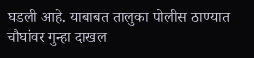घडली आहे. याबाबत तालुका पोलीस ठाण्यात चौघांवर गुन्हा दाखल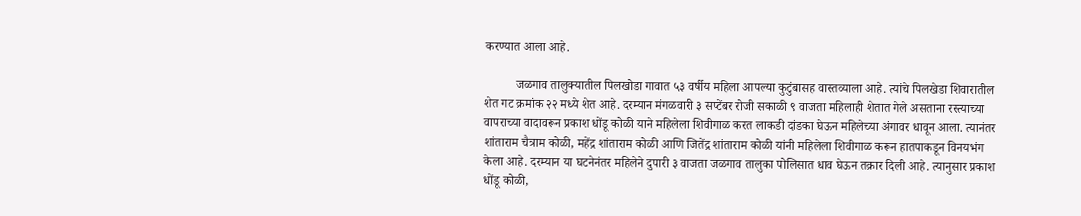करण्यात आला आहे.

          जळगाव तालुक्यातील पिलखोडा गावात ५३ वर्षीय महिला आपल्या कुटुंबासह वास्तव्याला आहे. त्यांचे पिलखेडा शिवारातील शेत गट क्रमांक २२ मध्ये शेत आहे. दरम्यान मंगळवारी ३ सप्टेंबर रोजी सकाळी ९ वाजता महिलाही शेतात गेले असताना रस्त्याच्या वापराच्या वादावरून प्रकाश धोंडू कोळी याने महिलेला शिवीगाळ करत लाकडी दांडका घेऊन महिलेच्या अंगावर धावून आला. त्यानंतर शांताराम चैत्राम कोळी, महेंद्र शांताराम कोळी आणि जितेंद्र शांताराम कोळी यांनी महिलेला शिवीगाळ करून हातपाकडून विनयभंग केला आहे. दरम्यान या घटनेनंतर महिलेने दुपारी ३ वाजता जळगाव तालुका पोलिसात धाव घेऊन तक्रार दिली आहे. त्यानुसार प्रकाश धोंडू कोळी,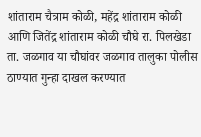शांताराम चैत्राम कोळी, महेंद्र शांताराम कोळी आणि जितेंद्र शांताराम कोळी चौघे रा. पिलखेडा ता. जळगाव या चौघांवर जळगाव तालुका पोलीस ठाण्यात गुन्हा दाखल करण्यात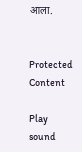आला.


Protected Content

Play sound